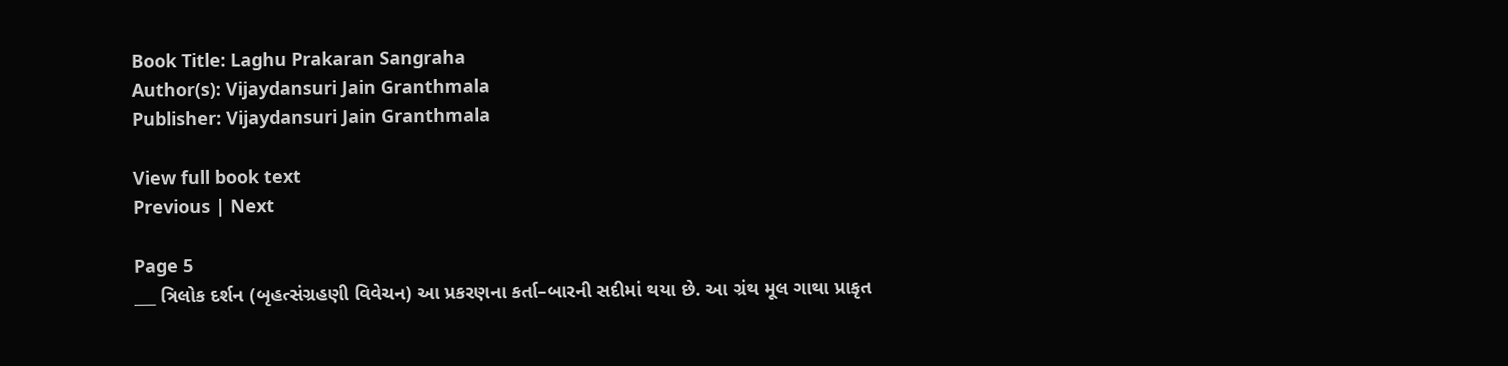Book Title: Laghu Prakaran Sangraha
Author(s): Vijaydansuri Jain Granthmala
Publisher: Vijaydansuri Jain Granthmala

View full book text
Previous | Next

Page 5
___ ત્રિલોક દર્શન (બૃહત્સંગ્રહણી વિવેચન) આ પ્રકરણના કર્તા–બારની સદીમાં થયા છે. આ ગ્રંથ મૂલ ગાથા પ્રાકૃત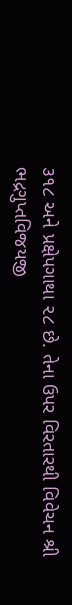૩૧૮ અને પ્રક્ષેપગાથા ૨૮ છે. તેના ઉપર વિરતારથી વિવેચન શ્રી ભદ્રગુપ્તવિજયજી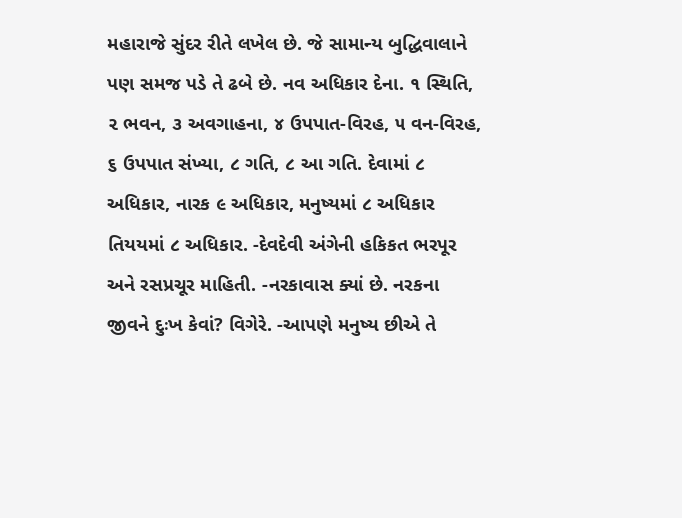મહારાજે સુંદર રીતે લખેલ છે. જે સામાન્ય બુદ્ધિવાલાને પણ સમજ પડે તે ઢબે છે. નવ અધિકાર દેના. ૧ સ્થિતિ, ૨ ભવન, ૩ અવગાહના, ૪ ઉપપાત-વિરહ, ૫ વન-વિરહ, ૬ ઉપપાત સંખ્યા, ૮ ગતિ, ૮ આ ગતિ. દેવામાં ૮ અધિકાર, નારક ૯ અધિકાર, મનુષ્યમાં ૮ અધિકાર તિયયમાં ૮ અધિકાર. -દેવદેવી અંગેની હકિકત ભરપૂર અને રસપ્રચૂર માહિતી. -નરકાવાસ ક્યાં છે. નરકના જીવને દુઃખ કેવાં? વિગેરે. -આપણે મનુષ્ય છીએ તે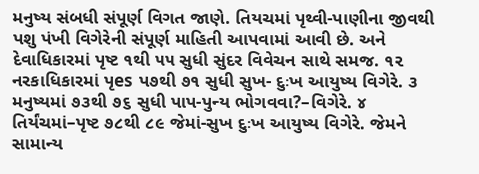મનુષ્ય સંબધી સંપૂર્ણ વિગત જાણે. તિયચમાં પૃથ્વી-પાણીના જીવથી પશુ પંખી વિગેરેની સંપૂર્ણ માહિતી આપવામાં આવી છે. અને દેવાધિકારમાં પૃષ્ટ ૧થી ૫૫ સુધી સુંદર વિવેચન સાથે સમજ. ૧૨ નરકાધિકારમાં પૃes પ૭થી ૭૧ સુધી સુખ- દુઃખ આયુષ્ય વિગેરે. ૩ મનુષ્યમાં ૭૩થી ૭૬ સુધી પાપ-પુન્ય ભોગવવા?–વિગેરે. ૪ તિર્યંચમાં–પૃષ્ટ ૭૮થી ૮૯ જેમાં-સુખ દુઃખ આયુષ્ય વિગેરે. જેમને સામાન્ય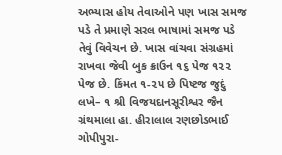અભ્યાસ હોય તેવાઓને પણ ખાસ સમજ પડે તે પ્રમાણે સરલ ભાષામાં સમજ પડે તેવું વિવેચન છે. ખાસ વાંચવા સંગ્રહમાં રાખવા જેવી બુક ક્રાઉન ૧૬ પેજ ૧૨૨ પેજ છે. કિંમત ૧-૨૫ છે પિષ્ટજ જુદું લખે– ૧ શ્રી વિજયદાનસૂરીશ્વર જૈન ગ્રંથમાલા હા. હીરાલાલ રણછોડભાઈ ગોપીપુરા-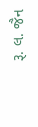રૂ. લ. જૈન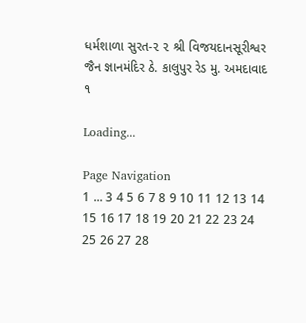ધર્મશાળા સુરત-૨ ૨ શ્રી વિજયદાનસૂરીશ્વર જૈન જ્ઞાનમંદિર ઠે. કાલુપુર રેડ મુ. અમદાવાદ ૧

Loading...

Page Navigation
1 ... 3 4 5 6 7 8 9 10 11 12 13 14 15 16 17 18 19 20 21 22 23 24 25 26 27 28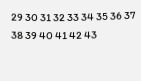29 30 31 32 33 34 35 36 37 38 39 40 41 42 43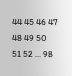44 45 46 47 48 49 50 51 52 ... 98